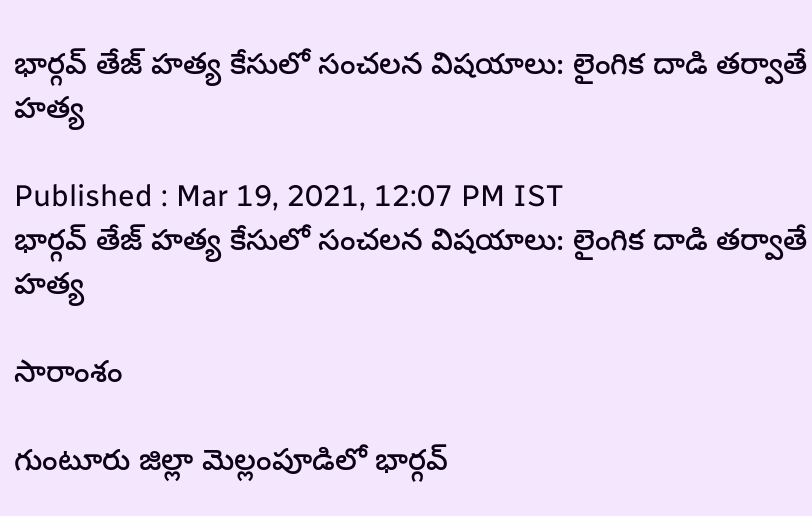భార్గవ్ తేజ్ హత్య కేసులో సంచలన విషయాలు: లైంగిక దాడి తర్వాతే హత్య

Published : Mar 19, 2021, 12:07 PM IST
భార్గవ్ తేజ్ హత్య కేసులో సంచలన విషయాలు: లైంగిక దాడి తర్వాతే హత్య

సారాంశం

గుంటూరు జిల్లా మెల్లంపూడిలో భార్గవ్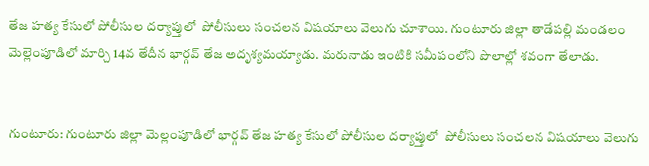తేజ హత్య కేసులో పోలీసుల దర్యాప్తులో  పోలీసులు సంచలన విషయాలు వెలుగు చూశాయి. గుంటూరు జిల్లా తాడేపల్లి మండలం మెల్లెంపూడిలో మార్చి 14వ తేదీన భార్గవ్ తేజ అదృశ్యమయ్యాడు. మరునాడు ఇంటికి సమీపంలోని పొలాల్లో శవంగా తేలాడు.


గుంటూరు: గుంటూరు జిల్లా మెల్లంపూడిలో భార్గవ్ తేజ హత్య కేసులో పోలీసుల దర్యాప్తులో  పోలీసులు సంచలన విషయాలు వెలుగు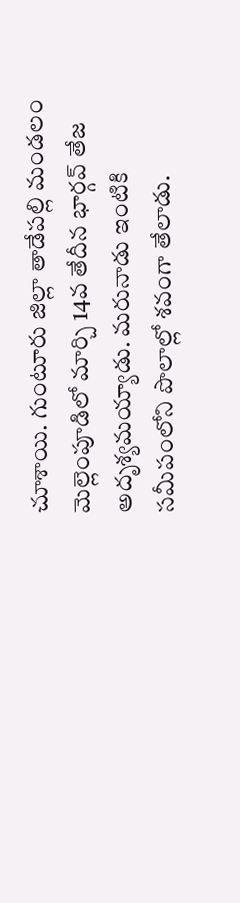చూశాయి. గుంటూరు జిల్లా తాడేపల్లి మండలం మెల్లెంపూడిలో మార్చి 14వ తేదీన భార్గవ్ తేజ అదృశ్యమయ్యాడు. మరునాడు ఇంటికి సమీపంలోని పొలాల్లో శవంగా తేలాడు.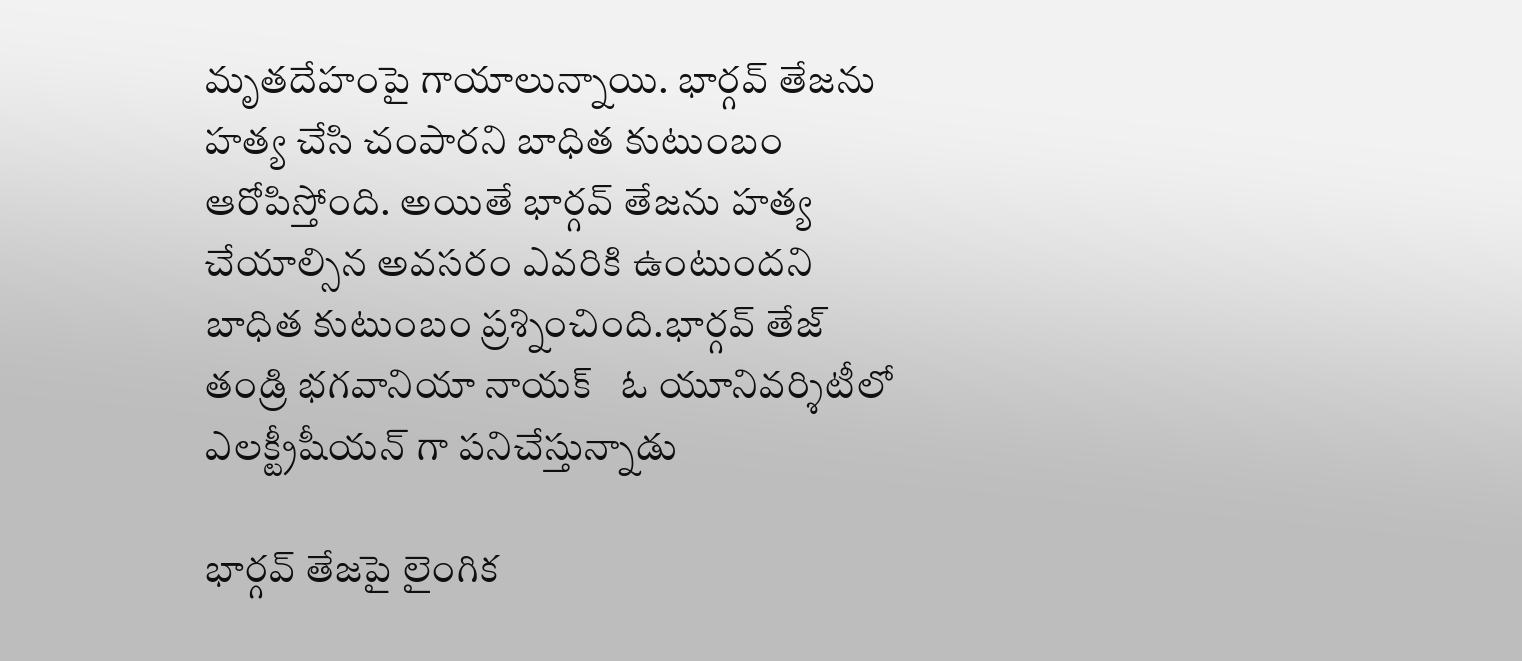మృతదేహంపై గాయాలున్నాయి. భార్గవ్ తేజను హత్య చేసి చంపారని బాధిత కుటుంబం ఆరోపిస్తోంది. అయితే భార్గవ్ తేజను హత్య చేయాల్సిన అవసరం ఎవరికి ఉంటుందని బాధిత కుటుంబం ప్రశ్నించింది.భార్గవ్ తేజ్ తండ్రి భగవానియా నాయక్   ఓ యూనివర్శిటీలో ఎలక్ట్రీషీయన్ గా పనిచేస్తున్నాడు

భార్గవ్ తేజపై లైంగిక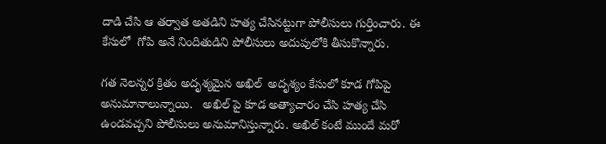దాడి చేసి ఆ తర్వాత అతడిని హత్య చేసినట్టుగా పోలీసులు గుర్తించారు. ఈ కేసులో  గోపి అనే నిందితుడిని పోలీసులు అదుపులోకి తీసుకొన్నారు.

గత నెలన్నర క్రితం అదృశ్యమైన అఖిల్  అదృశ్యం కేసులో కూడ గోపిపై అనుమానాలున్నాయి.   అఖిల్ పై కూడ అత్యాచారం చేసి హత్య చేసి ఉండవచ్చని పోలీసులు అనుమానిస్తున్నారు. అఖిల్ కంటే ముందే మరో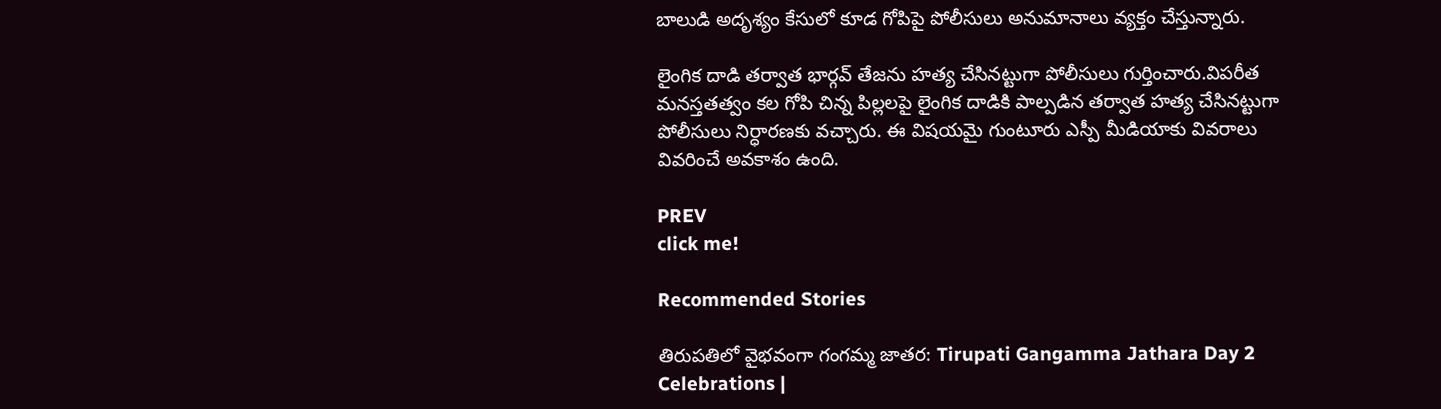బాలుడి అదృశ్యం కేసులో కూడ గోపిపై పోలీసులు అనుమానాలు వ్యక్తం చేస్తున్నారు.

లైంగిక దాడి తర్వాత భార్గవ్ తేజను హత్య చేసినట్టుగా పోలీసులు గుర్తించారు.విపరీత మనస్తతత్వం కల గోపి చిన్న పిల్లలపై లైంగిక దాడికి పాల్పడిన తర్వాత హత్య చేసినట్టుగా పోలీసులు నిర్ధారణకు వచ్చారు. ఈ విషయమై గుంటూరు ఎస్పీ మీడియాకు వివరాలు వివరించే అవకాశం ఉంది.

PREV
click me!

Recommended Stories

తిరుపతిలో వైభవంగా గంగమ్మ జాతర: Tirupati Gangamma Jathara Day 2 Celebrations |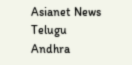Asianet News Telugu
Andhra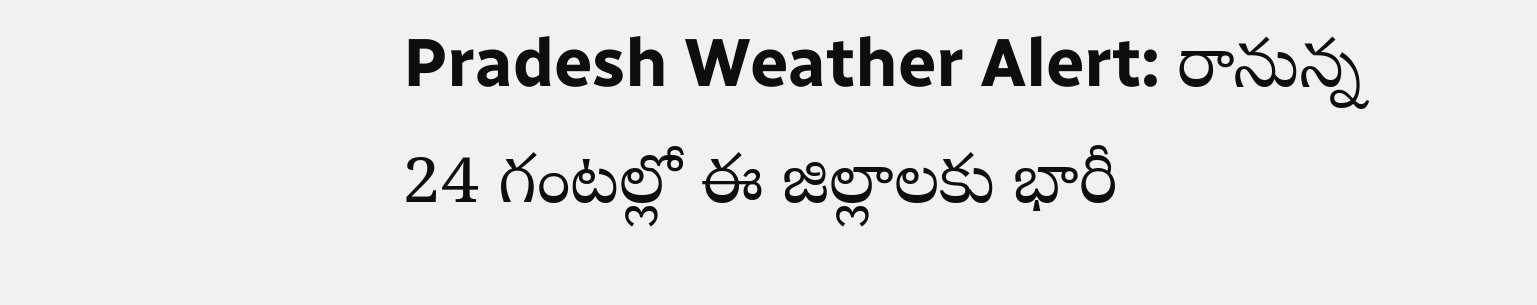Pradesh Weather Alert: రానున్న 24 గంటల్లో ఈ జిల్లాలకు భారీ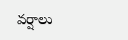వర్షాలు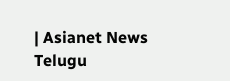| Asianet News Telugu